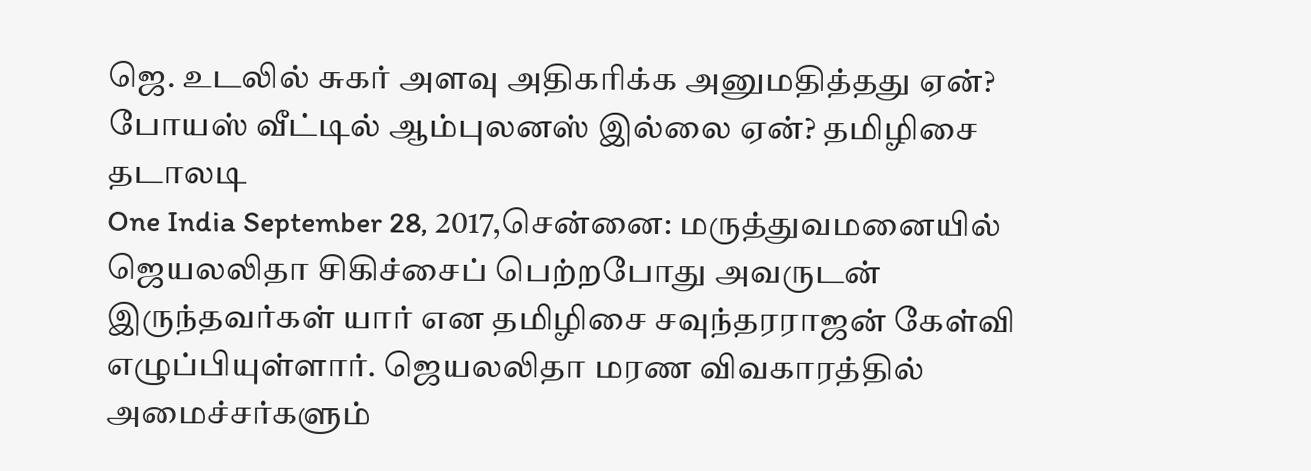ஜெ. உடலில் சுகர் அளவு அதிகரிக்க அனுமதித்தது ஏன்? போயஸ் வீட்டில் ஆம்புலனஸ் இல்லை ஏன்? தமிழிசை தடாலடி
One India September 28, 2017,சென்னை: மருத்துவமனையில் ஜெயலலிதா சிகிச்சைப் பெற்றபோது அவருடன் இருந்தவர்கள் யார் என தமிழிசை சவுந்தரராஜன் கேள்வி எழுப்பியுள்ளார். ஜெயலலிதா மரண விவகாரத்தில் அமைச்சர்களும்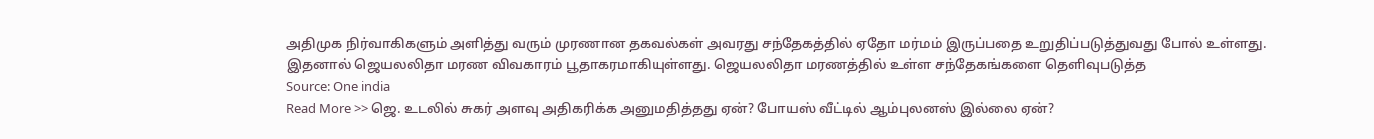அதிமுக நிர்வாகிகளும் அளித்து வரும் முரணான தகவல்கள் அவரது சந்தேகத்தில் ஏதோ மர்மம் இருப்பதை உறுதிப்படுத்துவது போல் உள்ளது. இதனால் ஜெயலலிதா மரண விவகாரம் பூதாகரமாகியுள்ளது. ஜெயலலிதா மரணத்தில் உள்ள சந்தேகங்களை தெளிவுபடுத்த
Source: One india
Read More >> ஜெ. உடலில் சுகர் அளவு அதிகரிக்க அனுமதித்தது ஏன்? போயஸ் வீட்டில் ஆம்புலனஸ் இல்லை ஏன்?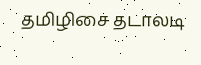தமிழிசை தடாலடி